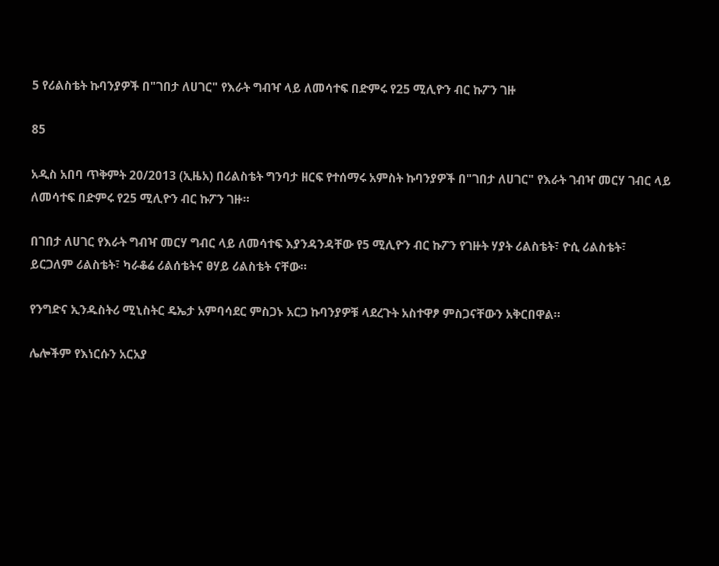5 የሪልስቴት ኩባንያዎች በ"ገበታ ለሀገር" የእራት ግብዣ ላይ ለመሳተፍ በድምሩ የ25 ሚሊዮን ብር ኩፖን ገዙ

85

አዲስ አበባ ጥቅምት 20/2013 (ኢዜአ) በሪልስቴት ግንባታ ዘርፍ የተሰማሩ አምስት ኩባንያዎች በ"ገበታ ለሀገር" የእራት ገብዣ መርሃ ገብር ላይ ለመሳተፍ በድምሩ የ25 ሚሊዮን ብር ኩፖን ገዙ።

በገበታ ለሀገር የእራት ግብዣ መርሃ ግብር ላይ ለመሳተፍ እያንዳንዳቸው የ5 ሚሊዮን ብር ኩፖን የገዙት ሃያት ሪልስቴት፣ ዮሲ ሪልስቴት፣ ይርጋለም ሪልስቴት፣ ካራቆሬ ሪልሰቴትና ፀሃይ ሪልስቴት ናቸው።

የንግድና ኢንዱስትሪ ሚኒስትር ዴኤታ አምባሳደር ምስጋኑ አርጋ ኩባንያዎቹ ላደረጉት አስተዋፆ ምስጋናቸውን አቅርበዋል።

ሌሎችም የእነርሱን አርአያ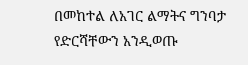በመከተል ለአገር ልማትና ግንባታ የድርሻቸውን አንዲወጡ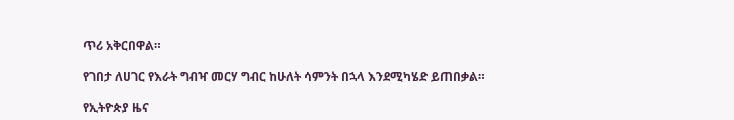ጥሪ አቅርበዋል።

የገበታ ለሀገር የእራት ግብዣ መርሃ ግብር ከሁለት ሳምንት በኋላ እንደሚካሄድ ይጠበቃል።

የኢትዮጵያ ዜና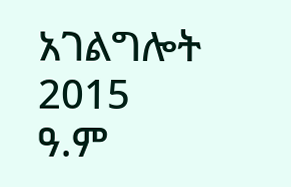አገልግሎት
2015
ዓ.ም